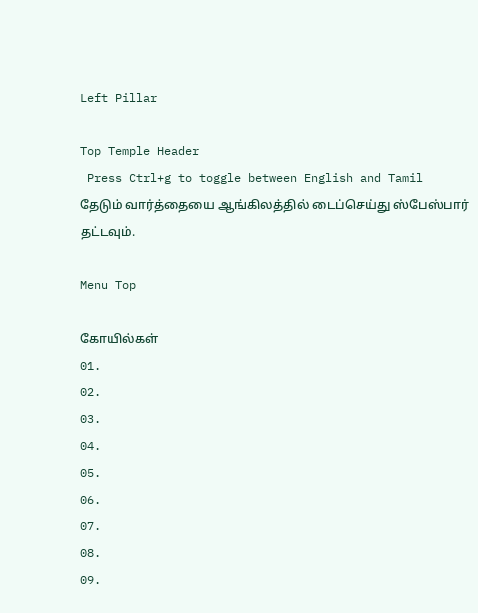Left Pillar

Top Temple Header
 Press Ctrl+g to toggle between English and Tamil
தேடும் வார்த்தையை ஆங்கிலத்தில் டைப்செய்து ஸ்பேஸ்பார் தட்டவும்.

Menu Top

கோயில்கள்
01.
02.
03.
04.
05.
06.
07.
08.
09.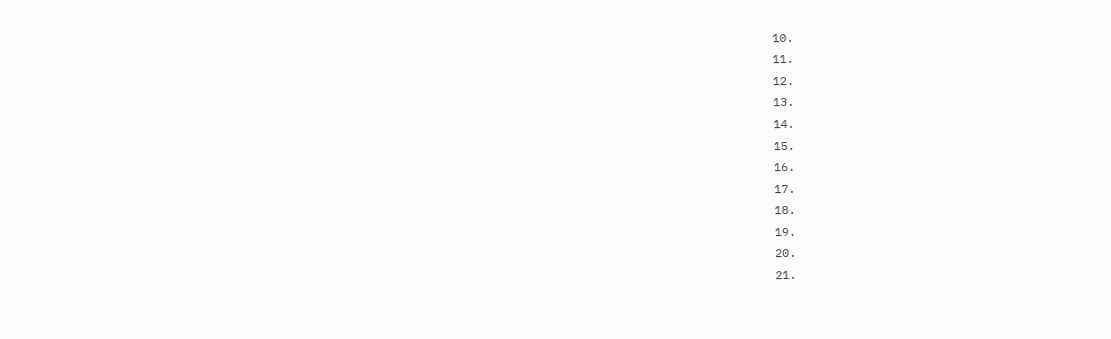10.
11.
12.
13.
14.
15.
16.
17.
18.
19.
20.
21.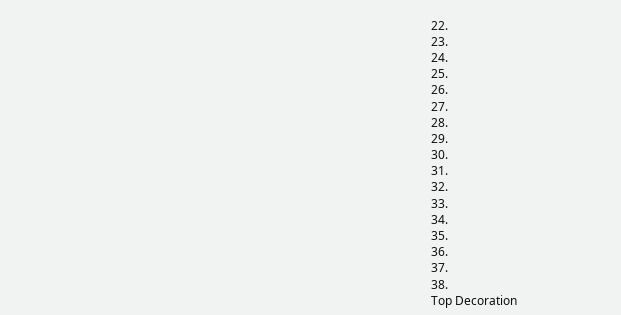22.
23.
24.
25.
26.
27.
28.
29.
30.
31.
32.
33.
34.
35.
36.
37.
38.
Top Decoration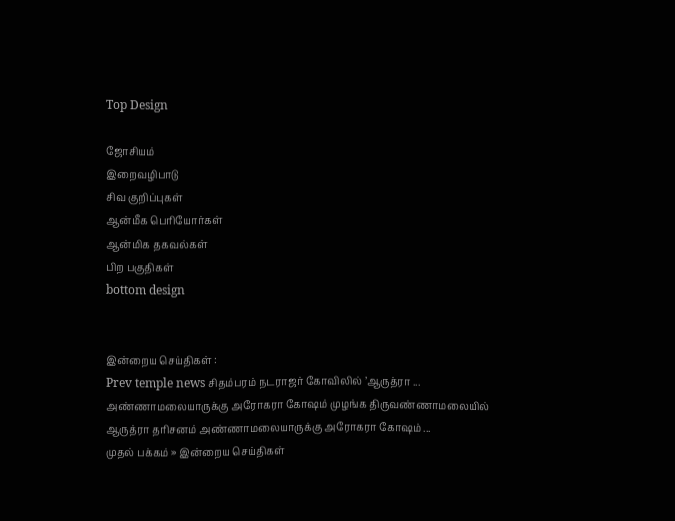Top Design

ஜோசியம்
இறைவழிபாடு
சிவ குறிப்புகள்
ஆன்மீக பெரியோர்கள்
ஆன்மிக தகவல்கள்
பிற பகுதிகள்
bottom design


இன்றைய செய்திகள் :
Prev temple news சிதம்பரம் நடராஜர் கோவிலில் ’ஆருத்ரா ... அண்ணாமலையாருக்கு அரோகரா கோஷம் முழங்க திருவண்ணாமலையில் ஆருத்ரா தரிசனம் அண்ணாமலையாருக்கு அரோகரா கோஷம் ...
முதல் பக்கம் » இன்றைய செய்திகள்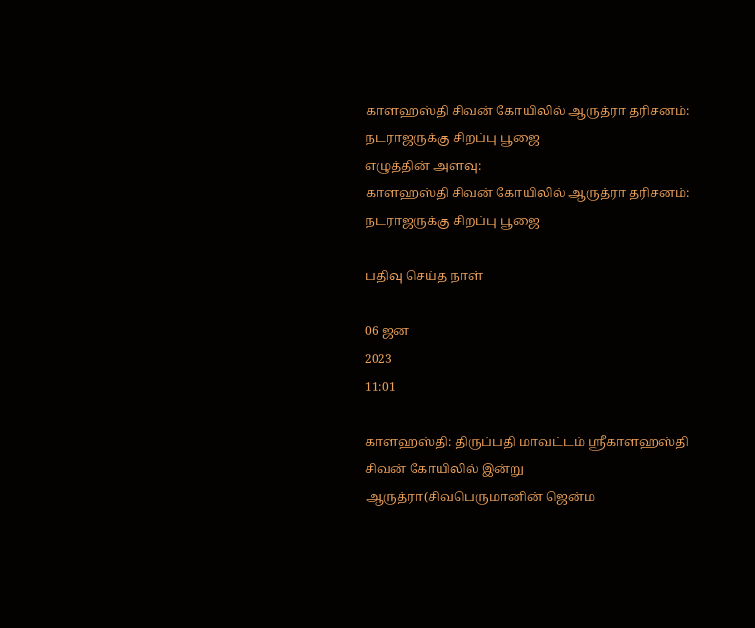காளஹஸ்தி சிவன் கோயிலில் ஆருத்ரா தரிசனம்: நடராஜருக்கு சிறப்பு பூஜை
எழுத்தின் அளவு:
காளஹஸ்தி சிவன் கோயிலில் ஆருத்ரா தரிசனம்: நடராஜருக்கு சிறப்பு பூஜை

பதிவு செய்த நாள்

06 ஜன
2023
11:01

காளஹஸ்தி: திருப்பதி மாவட்டம் ஸ்ரீகாளஹஸ்தி சிவன் கோயிலில் இன்று ஆருத்ரா(சிவபெருமானின் ஜென்ம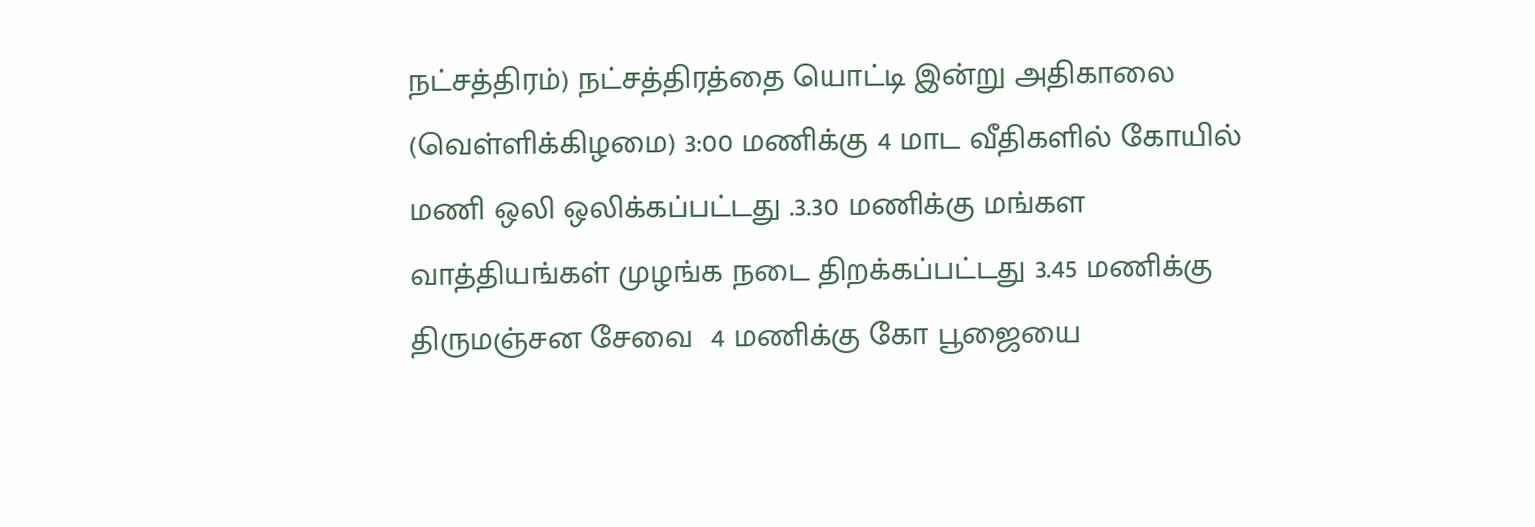நட்சத்திரம்) நட்சத்திரத்தை யொட்டி இன்று அதிகாலை (வெள்ளிக்கிழமை) 3:00 மணிக்கு 4 மாட வீதிகளில் கோயில் மணி ஒலி ஒலிக்கப்பட்டது .3.30 மணிக்கு மங்கள வாத்தியங்கள் முழங்க நடை திறக்கப்பட்டது 3.45 மணிக்கு திருமஞ்சன சேவை  4 மணிக்கு கோ பூஜையை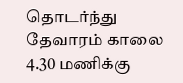தொடர்ந்து தேவாரம் காலை 4.30 மணிக்கு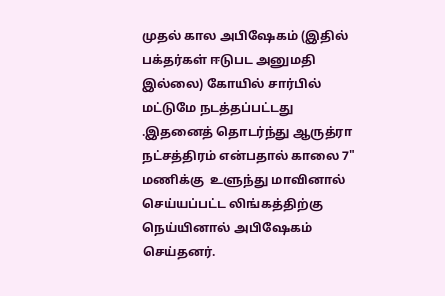முதல் கால அபிஷேகம் (இதில் பக்தர்கள் ஈடுபட அனுமதி இல்லை) கோயில் சார்பில் மட்டுமே நடத்தப்பட்டது .இதனைத் தொடர்ந்து ஆருத்ரா நட்சத்திரம் என்பதால் காலை 7" மணிக்கு  உளுந்து மாவினால் செய்யப்பட்ட லிங்கத்திற்கு நெய்யினால் அபிஷேகம் செய்தனர்.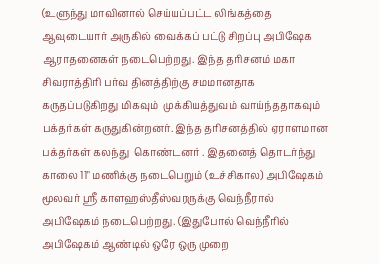(உளுந்து மாவினால் செய்யப்பட்ட லிங்கத்தை ஆவுடையார் அருகில் வைக்கப் பட்டு சிறப்பு அபிஷேக ஆராதனைகள் நடைபெற்றது. இந்த தரிசனம் மகா சிவராத்திரி பர்வ தினத்திற்கு சமமானதாக கருதப்படுகிறது மிகவும்  முக்கியத்துவம் வாய்ந்ததாகவும் பக்தர்கள் கருதுகின்றனர். இந்த தரிசனத்தில் ஏராளமான பக்தர்கள் கலந்து  கொண்டனர் . இதனைத் தொடர்ந்து காலை 11" மணிக்கு நடைபெறும் (உச்சிகால) அபிஷேகம் மூலவர் ஸ்ரீ காளஹஸ்தீஸ்வரருக்கு வெந்நீரால் அபிஷேகம் நடைபெற்றது. (இதுபோல் வெந்நீரில் அபிஷேகம் ஆண்டில் ஒரே ஒரு முறை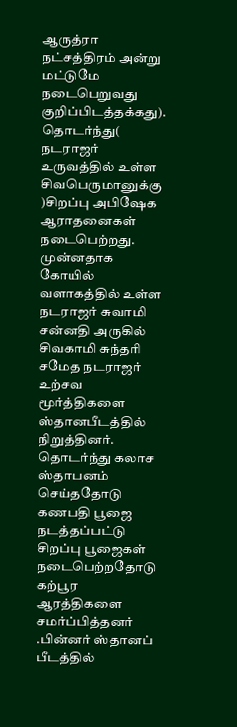ஆருத்ரா நட்சத்திரம் அன்று மட்டுமே நடைபெறுவது குறிப்பிடத்தக்கது). தொடர்ந்து( நடராஜர் உருவத்தில் உள்ள சிவபெருமானுக்கு )சிறப்பு அபிஷேக ஆராதனைகள் நடைபெற்றது. முன்னதாக கோயில் வளாகத்தில் உள்ள நடராஜர் சுவாமி சன்னதி அருகில்  சிவகாமி சுந்தரி சமேத நடராஜர் உற்சவ மூர்த்திகளை ஸ்தானபீடத்தில் நிறுத்தினர். தொடர்ந்து கலாச ஸ்தாபனம் செய்ததோடு கணபதி பூஜை  நடத்தப்பட்டு சிறப்பு பூஜைகள் நடைபெற்றதோடு கற்பூர ஆரத்திகளை சமர்ப்பித்தனர் .பின்னர் ஸ்தானப் பீடத்தில்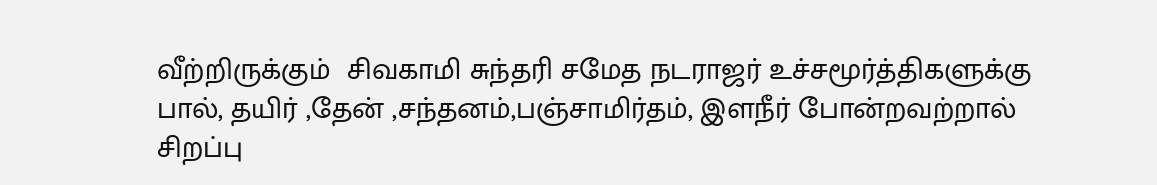வீற்றிருக்கும்  சிவகாமி சுந்தரி சமேத நடராஜர் உச்சமூர்த்திகளுக்கு பால், தயிர் ,தேன் ,சந்தனம்,பஞ்சாமிர்தம், இளநீர் போன்றவற்றால் சிறப்பு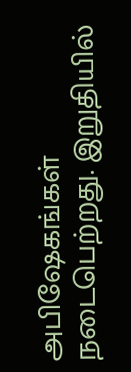அபிஷேகங்கள் நடைபெற்றது. இறுதியில்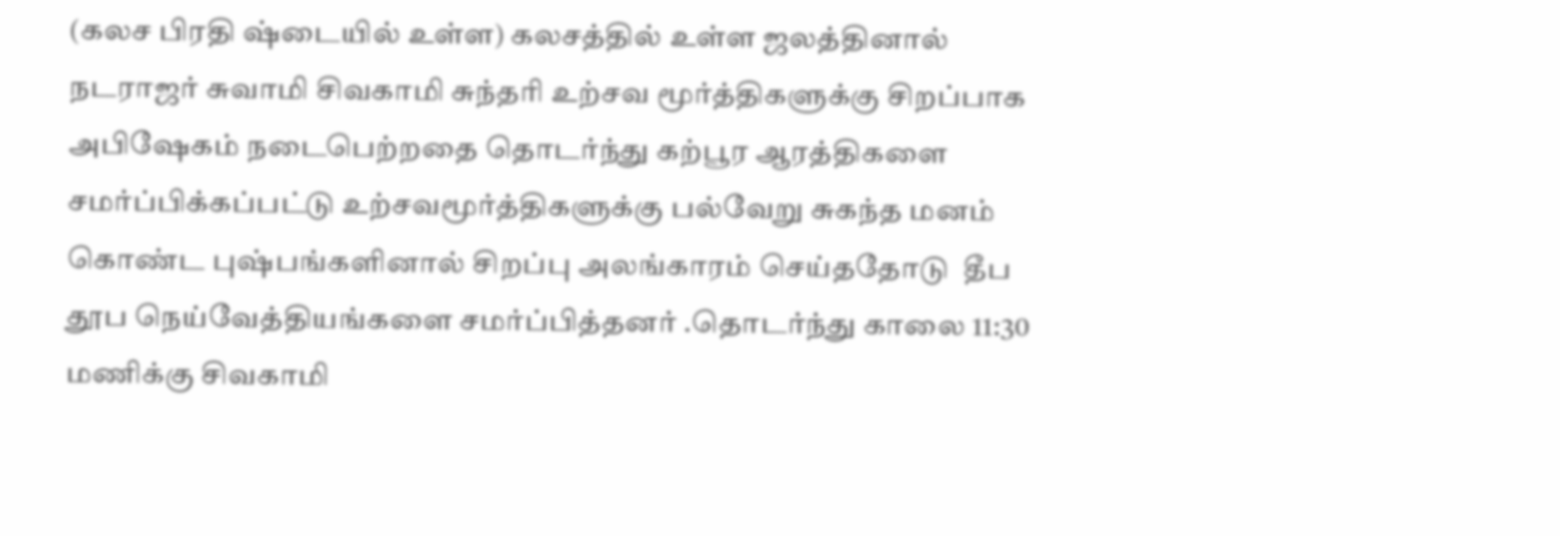(கலச பிரதி ஷ்டையில் உள்ள) கலசத்தில் உள்ள ஜலத்தினால் நடராஜர் சுவாமி சிவகாமி சுந்தரி உற்சவ மூர்த்திகளுக்கு சிறப்பாக அபிஷேகம் நடைபெற்றதை தொடர்ந்து கற்பூர ஆரத்திகளை சமர்ப்பிக்கப்பட்டு உற்சவமூர்த்திகளுக்கு பல்வேறு சுகந்த மனம் கொண்ட புஷ்பங்களினால் சிறப்பு அலங்காரம் செய்ததோடு  தீப தூப நெய்வேத்தியங்களை சமர்ப்பித்தனர் .தொடர்ந்து காலை 11:30 மணிக்கு சிவகாமி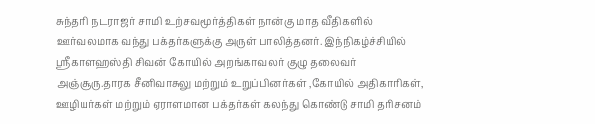சுந்தரி நடராஜர் சாமி உற்சவமூர்த்திகள் நான்கு மாத வீதிகளில் ஊர்வலமாக வந்து பக்தர்களுக்கு அருள் பாலித்தனர். இந்நிகழ்ச்சியில் ஸ்ரீகாளஹஸ்தி சிவன் கோயில் அறங்காவலர் குழு தலைவர் அஞ்சூரு.தாரக சீனிவாசுலு மற்றும் உறுப்பினர்கள் ,கோயில் அதிகாரிகள், ஊழியர்கள் மற்றும் ஏராளமான பக்தர்கள் கலந்து கொண்டு சாமி தரிசனம்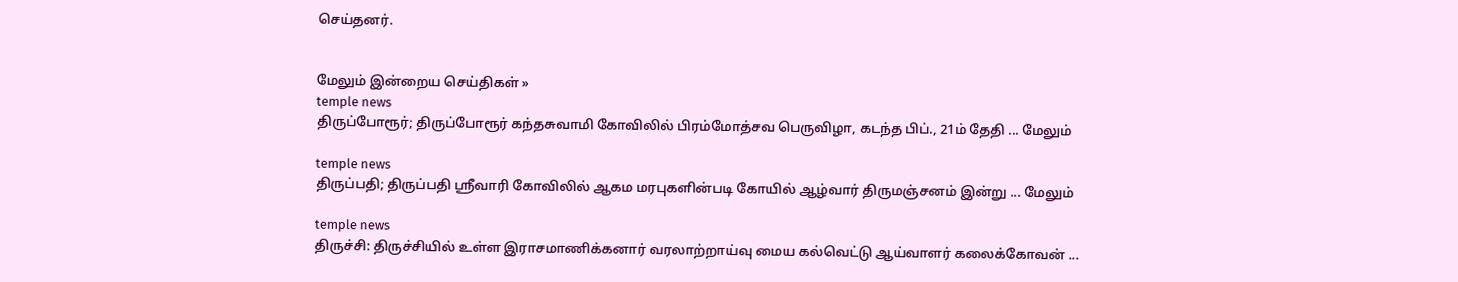செய்தனர்.


மேலும் இன்றைய செய்திகள் »
temple news
திருப்போரூர்; திருப்போரூர் கந்தசுவாமி கோவிலில் பிரம்மோத்சவ பெருவிழா, கடந்த பிப்., 21ம் தேதி ... மேலும்

temple news
திருப்பதி; திருப்பதி ஸ்ரீவாரி கோவிலில் ஆகம மரபுகளின்படி கோயில் ஆழ்வார் திருமஞ்சனம் இன்று ... மேலும்

temple news
திருச்சி: திருச்சியில் உள்ள இராசமாணிக்கனார் வரலாற்றாய்வு மைய கல்வெட்டு ஆய்வாளர் கலைக்கோவன் ...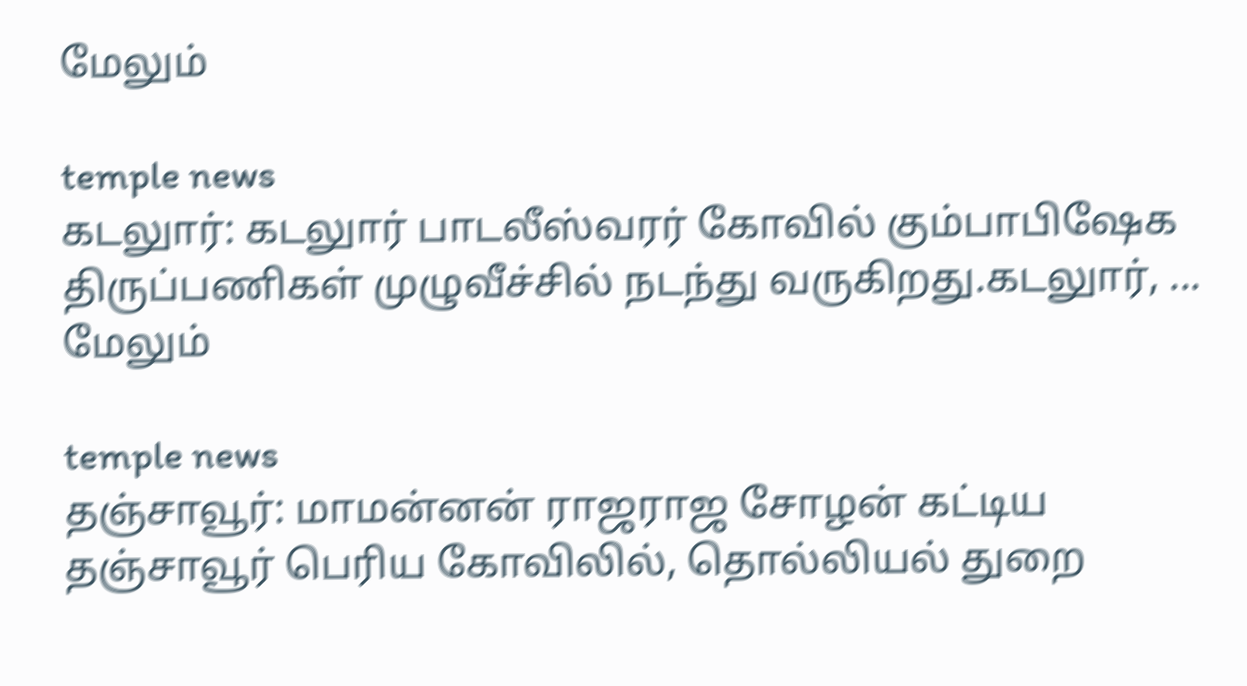மேலும்

temple news
கடலுார்: கடலுார் பாடலீஸ்வரர் கோவில் கும்பாபிஷேக திருப்பணிகள் முழுவீச்சில் நடந்து வருகிறது.கடலுார், ... மேலும்

temple news
தஞ்சாவூர்: மாமன்னன் ராஜராஜ சோழன் கட்டிய தஞ்சாவூர் பெரிய கோவிலில், தொல்லியல் துறை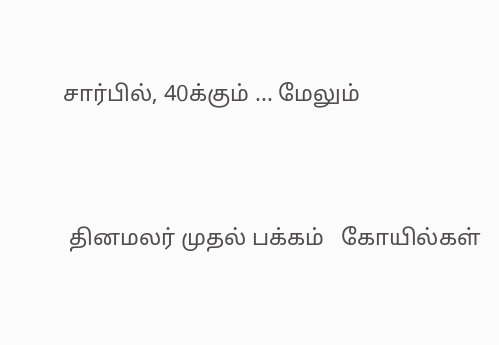சார்பில், 40க்கும் ... மேலும்


 தினமலர் முதல் பக்கம்   கோயில்கள்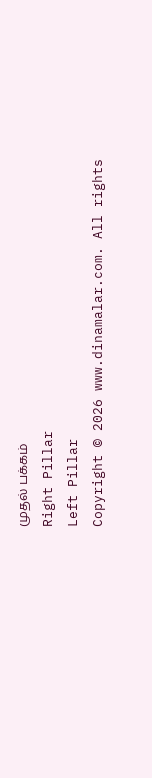முதல் பக்கம்
Right Pillar
Left Pillar
Copyright © 2026 www.dinamalar.com. All rights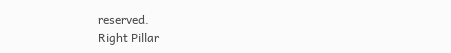reserved.
Right Pillar